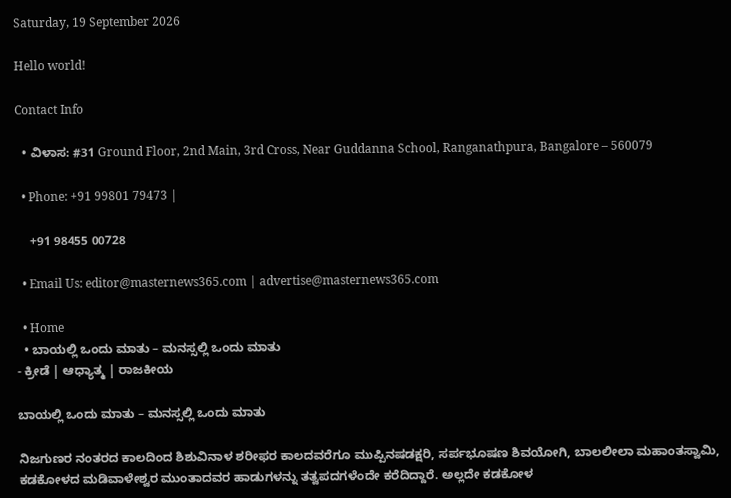Saturday, 19 September 2026

Hello world!

Contact Info

  • ವಿಳಾಸ: #31 Ground Floor, 2nd Main, 3rd Cross, Near Guddanna School, Ranganathpura, Bangalore – 560079

  • Phone: +91 99801 79473 |

    +91 98455 00728

  • Email Us: editor@masternews365.com | advertise@masternews365.com

  • Home
  • ಬಾಯಲ್ಲಿ ಒಂದು ಮಾತು – ಮನಸ್ಸಲ್ಲಿ ಒಂದು ಮಾತು
- ಕ್ರೀಡೆ | ಆಧ್ಯಾತ್ಮ | ರಾಜಕೀಯ

ಬಾಯಲ್ಲಿ ಒಂದು ಮಾತು – ಮನಸ್ಸಲ್ಲಿ ಒಂದು ಮಾತು

ನಿಜಗುಣರ ನಂತರದ ಕಾಲದಿಂದ ಶಿಶುವಿನಾಳ ಶರೀಫರ ಕಾಲದವರೆಗೂ ಮುಪ್ಪಿನಷಡಕ್ಷರಿ, ಸರ್ಪಭೂಷಣ ಶಿವಯೋಗಿ, ಬಾಲಲೀಲಾ ಮಹಾಂತಸ್ವಾಮಿ, ಕಡಕೋಳದ ಮಡಿವಾಳೇಶ್ವರ ಮುಂತಾದವರ ಹಾಡುಗಳನ್ನು ತತ್ವಪದಗಳೆಂದೇ ಕರೆದಿದ್ದಾರೆ. ಅಲ್ಲದೇ ಕಡಕೋಳ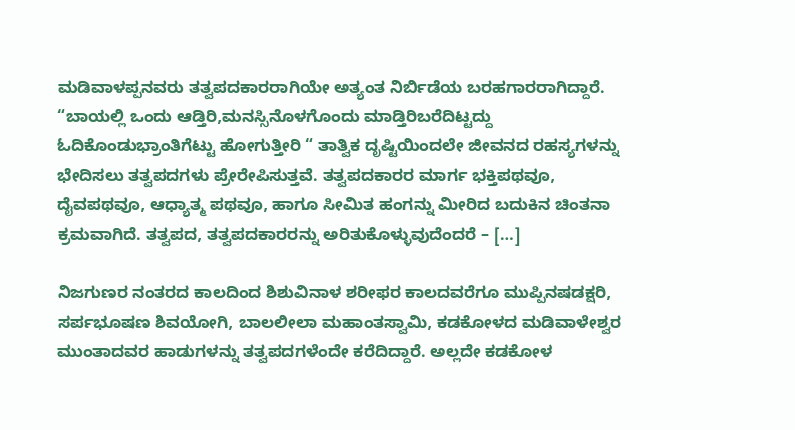ಮಡಿವಾಳಪ್ಪನವರು ತತ್ವಪದಕಾರರಾಗಿಯೇ ಅತ್ಯಂತ ನಿರ್ಬಿಡೆಯ ಬರಹಗಾರರಾಗಿದ್ದಾರೆ. “ಬಾಯಲ್ಲಿ ಒಂದು ಆಡ್ತಿರಿ,ಮನಸ್ಸಿನೊಳಗೊಂದು ಮಾಡ್ತಿರಿಬರೆದಿಟ್ಟದ್ದು ಓದಿಕೊಂಡುಭ್ರಾಂತಿಗೆಟ್ಟು ಹೋಗುತ್ತೀರಿ “ ತಾತ್ವಿಕ ದೃಷ್ಟಿಯಿಂದಲೇ ಜೀವನದ ರಹಸ್ಯಗಳನ್ನು ಭೇದಿಸಲು ತತ್ವಪದಗಳು ಪ್ರೇರೇಪಿಸುತ್ತವೆ. ತತ್ವಪದಕಾರರ ಮಾರ್ಗ ಭಕ್ತಿಪಥವೂ, ದೈವಪಥವೂ, ಆಧ್ಯಾತ್ಮ ಪಥವೂ, ಹಾಗೂ ಸೀಮಿತ ಹಂಗನ್ನು ಮೀರಿದ ಬದುಕಿನ ಚಿಂತನಾ ಕ್ರಮವಾಗಿದೆ. ತತ್ವಪದ, ತತ್ವಪದಕಾರರನ್ನು ಅರಿತುಕೊಳ್ಳುವುದೆಂದರೆ – […]

ನಿಜಗುಣರ ನಂತರದ ಕಾಲದಿಂದ ಶಿಶುವಿನಾಳ ಶರೀಫರ ಕಾಲದವರೆಗೂ ಮುಪ್ಪಿನಷಡಕ್ಷರಿ, ಸರ್ಪಭೂಷಣ ಶಿವಯೋಗಿ, ಬಾಲಲೀಲಾ ಮಹಾಂತಸ್ವಾಮಿ, ಕಡಕೋಳದ ಮಡಿವಾಳೇಶ್ವರ ಮುಂತಾದವರ ಹಾಡುಗಳನ್ನು ತತ್ವಪದಗಳೆಂದೇ ಕರೆದಿದ್ದಾರೆ. ಅಲ್ಲದೇ ಕಡಕೋಳ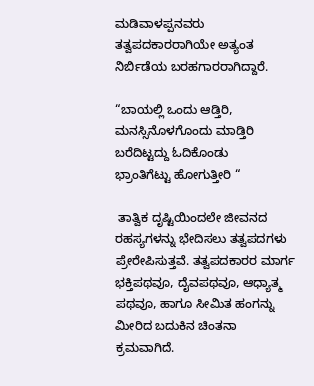ಮಡಿವಾಳಪ್ಪನವರು ತತ್ವಪದಕಾರರಾಗಿಯೇ ಅತ್ಯಂತ ನಿರ್ಬಿಡೆಯ ಬರಹಗಾರರಾಗಿದ್ದಾರೆ.

“ಬಾಯಲ್ಲಿ ಒಂದು ಆಡ್ತಿರಿ,
ಮನಸ್ಸಿನೊಳಗೊಂದು ಮಾಡ್ತಿರಿ
ಬರೆದಿಟ್ಟದ್ದು ಓದಿಕೊಂಡು
ಭ್ರಾಂತಿಗೆಟ್ಟು ಹೋಗುತ್ತೀರಿ “

 ತಾತ್ವಿಕ ದೃಷ್ಟಿಯಿಂದಲೇ ಜೀವನದ ರಹಸ್ಯಗಳನ್ನು ಭೇದಿಸಲು ತತ್ವಪದಗಳು ಪ್ರೇರೇಪಿಸುತ್ತವೆ. ತತ್ವಪದಕಾರರ ಮಾರ್ಗ ಭಕ್ತಿಪಥವೂ, ದೈವಪಥವೂ, ಆಧ್ಯಾತ್ಮ ಪಥವೂ, ಹಾಗೂ ಸೀಮಿತ ಹಂಗನ್ನು ಮೀರಿದ ಬದುಕಿನ ಚಿಂತನಾ ಕ್ರಮವಾಗಿದೆ.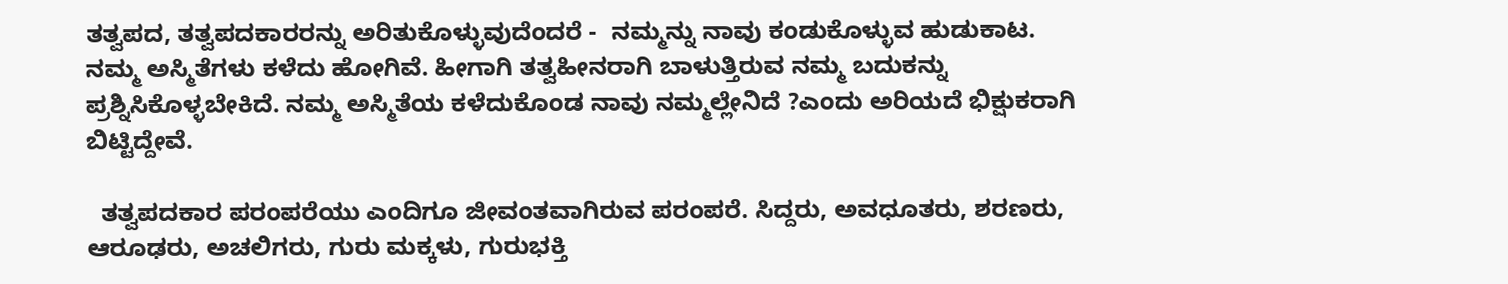ತತ್ವಪದ, ತತ್ವಪದಕಾರರನ್ನು ಅರಿತುಕೊಳ್ಳುವುದೆಂದರೆ -  ನಮ್ಮನ್ನು ನಾವು ಕಂಡುಕೊಳ್ಳುವ ಹುಡುಕಾಟ. ನಮ್ಮ ಅಸ್ಮಿತೆಗಳು ಕಳೆದು ಹೋಗಿವೆ. ಹೀಗಾಗಿ ತತ್ವಹೀನರಾಗಿ ಬಾಳುತ್ತಿರುವ ನಮ್ಮ ಬದುಕನ್ನು ಪ್ರಶ್ನಿಸಿಕೊಳ್ಳಬೇಕಿದೆ. ನಮ್ಮ ಅಸ್ಮಿತೆಯ ಕಳೆದುಕೊಂಡ ನಾವು ನಮ್ಮಲ್ಲೇನಿದೆ ?ಎಂದು ಅರಿಯದೆ ಭಿಕ್ಷುಕರಾಗಿ ಬಿಟ್ಟಿದ್ದೇವೆ.

  ತತ್ವಪದಕಾರ ಪರಂಪರೆಯು ಎಂದಿಗೂ ಜೀವಂತವಾಗಿರುವ ಪರಂಪರೆ. ಸಿದ್ದರು, ಅವಧೂತರು, ಶರಣರು, ಆರೂಢರು, ಅಚಲಿಗರು, ಗುರು ಮಕ್ಕಳು, ಗುರುಭಕ್ತಿ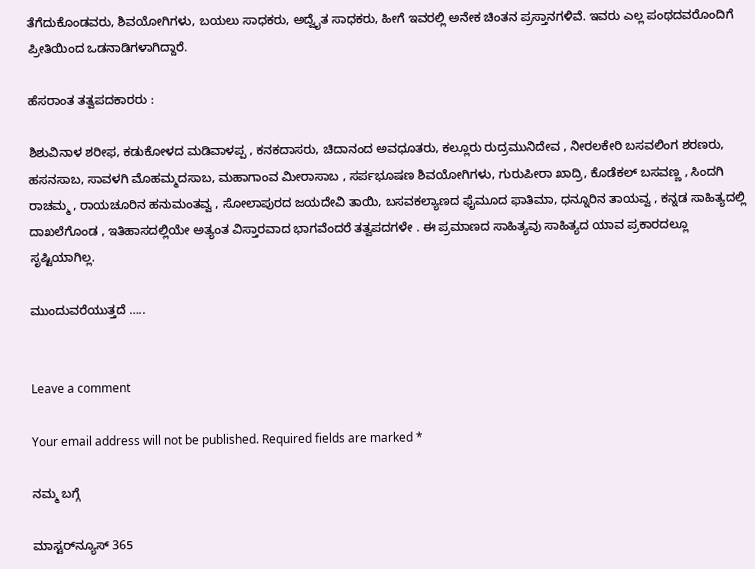ತೆಗೆದುಕೊಂಡವರು, ಶಿವಯೋಗಿಗಳು, ಬಯಲು ಸಾಧಕರು, ಅದ್ವೈತ ಸಾಧಕರು, ಹೀಗೆ ಇವರಲ್ಲಿ ಅನೇಕ ಚಿಂತನ ಪ್ರಸ್ತಾನಗಳಿವೆ. ಇವರು ಎಲ್ಲ ಪಂಥದವರೊಂದಿಗೆ ಪ್ರೀತಿಯಿಂದ ಒಡನಾಡಿಗಳಾಗಿದ್ದಾರೆ.

ಹೆಸರಾಂತ ತತ್ವಪದಕಾರರು :

ಶಿಶುವಿನಾಳ ಶರೀಫ, ಕಡುಕೋಳದ ಮಡಿವಾಳಪ್ಪ , ಕನಕದಾಸರು, ಚಿದಾನಂದ ಅವಧೂತರು, ಕಲ್ಲೂರು ರುದ್ರಮುನಿದೇವ , ನೀರಲಕೇರಿ ಬಸವಲಿಂಗ ಶರಣರು, ಹಸನಸಾಬ, ಸಾವಳಗಿ ಮೊಹಮ್ಮದಸಾಬ, ಮಹಾಗಾಂವ ಮೀರಾಸಾಬ , ಸರ್ಪಭೂಷಣ ಶಿವಯೋಗಿಗಳು, ಗುರುಪೀರಾ ಖಾದ್ರಿ, ಕೊಡೆಕಲ್ ಬಸವಣ್ಣ , ಸಿಂದಗಿ ರಾಚಮ್ಮ , ರಾಯಚೂರಿನ ಹನುಮಂತವ್ವ , ಸೋಲಾಪುರದ ಜಯದೇವಿ ತಾಯಿ, ಬಸವಕಲ್ಯಾಣದ ಫೈಮೂದ ಫಾತಿಮಾ, ಧನ್ನೂರಿನ ತಾಯವ್ವ , ಕನ್ನಡ ಸಾಹಿತ್ಯದಲ್ಲಿ ದಾಖಲೆಗೊಂಡ , ಇತಿಹಾಸದಲ್ಲಿಯೇ ಅತ್ಯಂತ ವಿಸ್ತಾರವಾದ ಭಾಗವೆಂದರೆ ತತ್ವಪದಗಳೇ . ಈ ಪ್ರಮಾಣದ ಸಾಹಿತ್ಯವು ಸಾಹಿತ್ಯದ ಯಾವ ಪ್ರಕಾರದಲ್ಲೂ ಸೃಷ್ಟಿಯಾಗಿಲ್ಲ.

ಮುಂದುವರೆಯುತ್ತದೆ …..


Leave a comment

Your email address will not be published. Required fields are marked *

ನಮ್ಮ ಬಗ್ಗೆ

ಮಾಸ್ಟರ್‌ನ್ಯೂಸ್ 365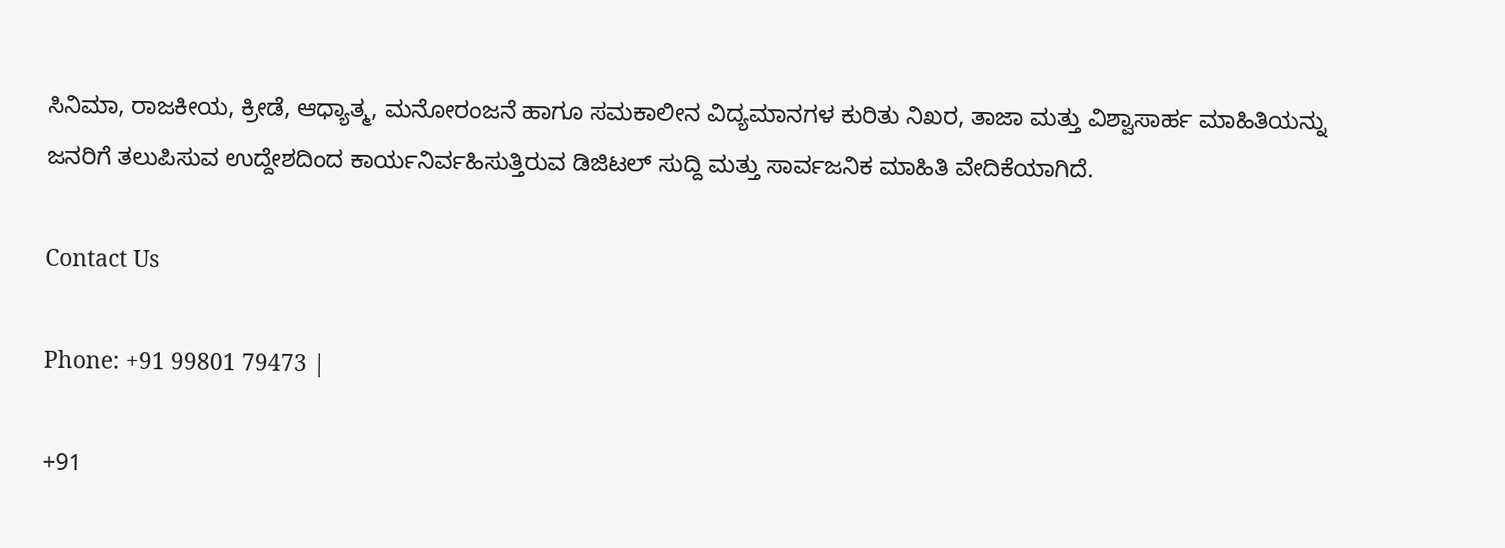ಸಿನಿಮಾ, ರಾಜಕೀಯ, ಕ್ರೀಡೆ, ಆಧ್ಯಾತ್ಮ, ಮನೋರಂಜನೆ ಹಾಗೂ ಸಮಕಾಲೀನ ವಿದ್ಯಮಾನಗಳ ಕುರಿತು ನಿಖರ, ತಾಜಾ ಮತ್ತು ವಿಶ್ವಾಸಾರ್ಹ ಮಾಹಿತಿಯನ್ನು ಜನರಿಗೆ ತಲುಪಿಸುವ ಉದ್ದೇಶದಿಂದ ಕಾರ್ಯನಿರ್ವಹಿಸುತ್ತಿರುವ ಡಿಜಿಟಲ್ ಸುದ್ದಿ ಮತ್ತು ಸಾರ್ವಜನಿಕ ಮಾಹಿತಿ ವೇದಿಕೆಯಾಗಿದೆ.

Contact Us

Phone: +91 99801 79473 |

+91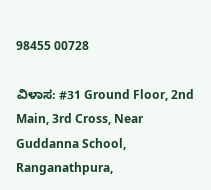98455 00728

ವಿಳಾಸ: #31 Ground Floor, 2nd Main, 3rd Cross, Near Guddanna School, Ranganathpura,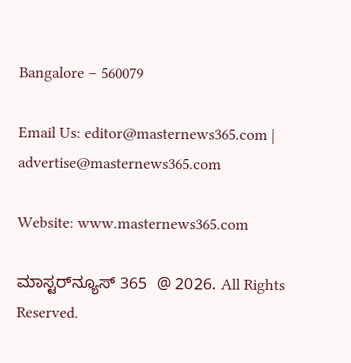Bangalore – 560079

Email Us: editor@masternews365.com | advertise@masternews365.com

Website: www.masternews365.com

ಮಾಸ್ಟರ್‌ನ್ಯೂಸ್ 365  @ 2026. All Rights Reserved.